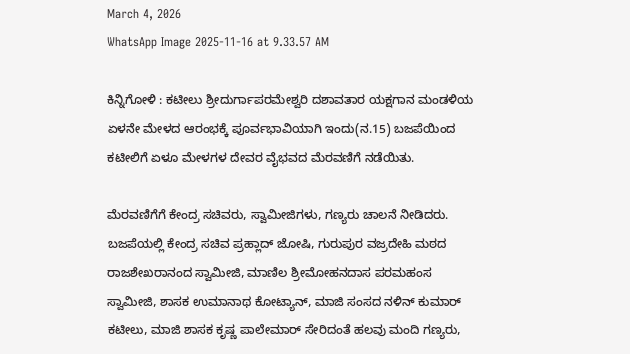March 4, 2026
WhatsApp Image 2025-11-16 at 9.33.57 AM

ಕಿನ್ನಿಗೋಳಿ : ಕಟೀಲು ಶ್ರೀದುರ್ಗಾಪರಮೇಶ್ವರಿ ದಶಾವತಾರ ಯಕ್ಷಗಾನ ಮಂಡಳಿಯ ಏಳನೇ ಮೇಳದ ಆರಂಭಕ್ಕೆ ಪೂರ್ವಭಾವಿಯಾಗಿ ಇಂದು(ನ.15) ಬಜಪೆಯಿಂದ ಕಟೀಲಿಗೆ ಏಳೂ ಮೇಳಗಳ ದೇವರ ವೈಭವದ ಮೆರವಣಿಗೆ ನಡೆಯಿತು.

ಮೆರವಣಿಗೆಗೆ ಕೇಂದ್ರ ಸಚಿವರು, ಸ್ವಾಮೀಜಿಗಳು, ಗಣ್ಯರು ಚಾಲನೆ ನೀಡಿದರು. ಬಜಪೆಯಲ್ಲಿ ಕೇಂದ್ರ ಸಚಿವ ಪ್ರಹ್ಲಾದ್ ಜೋಷಿ, ಗುರುಪುರ ವಜ್ರದೇಹಿ ಮಠದ ರಾಜಶೇಖರಾನಂದ ಸ್ವಾಮೀಜಿ, ಮಾಣಿಲ ಶ್ರೀಮೋಹನದಾಸ ಪರಮಹಂಸ ಸ್ವಾಮೀಜಿ, ಶಾಸಕ ಉಮಾನಾಥ ಕೋಟ್ಯಾನ್, ಮಾಜಿ ಸಂಸದ ನಳಿನ್ ಕುಮಾರ್ ಕಟೀಲು, ಮಾಜಿ ಶಾಸಕ ಕೃಷ್ಣ ಪಾಲೇಮಾರ್ ಸೇರಿದಂತೆ ಹಲವು ಮಂದಿ ಗಣ್ಯರು,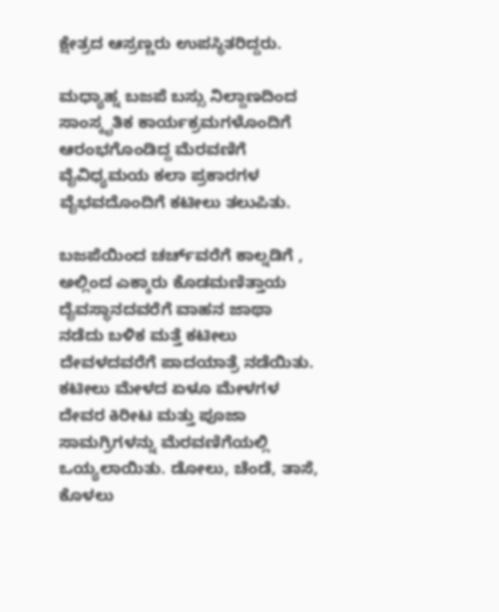ಕ್ಷೇತ್ರದ ಆಸ್ರಣ್ಣರು ಉಪಸ್ಥಿತರಿದ್ದರು.

ಮಧ್ಯಾಹ್ನ ಬಜಪೆ ಬಸ್ಸು ನಿಲ್ದಾಣದಿಂದ ಸಾಂಸ್ಕೃತಿಕ ಕಾರ್ಯಕ್ರಮಗಳೊಂದಿಗೆ ಆರಂಭಗೊಂಡಿದ್ದ ಮೆರವಣಿಗೆ ವೈವಿಧ್ಯಮಯ ಕಲಾ ಪ್ರಕಾರಗಳ ವೈಭವದೊಂದಿಗೆ ಕಟೀಲು ತಲುಪಿತು.

ಬಜಪೆಯಿಂದ ಚರ್ಚ್‌ವರೆಗೆ ಕಾಲ್ನಡಿಗೆ , ಅಲ್ಲಿಂದ ಎಕ್ಕಾರು ಕೊಡಮಣಿತ್ತಾಯ ದೈವಸ್ಥಾನದವರೆಗೆ ವಾಹನ ಜಾಥಾ ನಡೆದು ಬಳಿಕ ಮತ್ತೆ ಕಟೀಲು ದೇವಳದವರೆಗೆ ಪಾದಯಾತ್ರೆ ನಡೆಯಿತು. ಕಟೀಲು ಮೇಳದ ಏಳೂ ಮೇಳಗಳ ದೇವರ ಕಿರೀಟ ಮತ್ತು ಪೂಜಾ ಸಾಮಗ್ರಿಗಳನ್ನು ಮೆರವಣಿಗೆಯಲ್ಲಿ ಒಯ್ಯಲಾಯಿತು. ಡೋಲು, ಚೆಂಡೆ, ತಾಸೆ, ಕೊಳಲು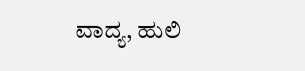ವಾದ್ಯ, ಹುಲಿ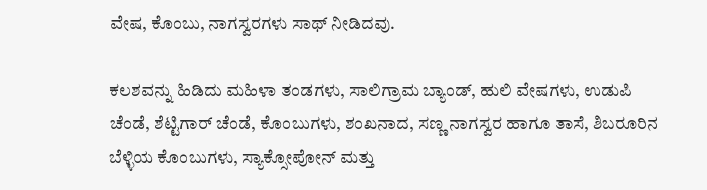ವೇಷ, ಕೊಂಬು, ನಾಗಸ್ವರಗಳು ಸಾಥ್ ನೀಡಿದವು.

ಕಲಶವನ್ನು ಹಿಡಿದು ಮಹಿಳಾ ತಂಡಗಳು, ಸಾಲಿಗ್ರಾಮ ಬ್ಯಾಂಡ್, ಹುಲಿ ವೇಷಗಳು, ಉಡುಪಿ ಚೆಂಡೆ, ಶೆಟ್ಟಿಗಾರ್ ಚೆಂಡೆ, ಕೊಂಬುಗಳು, ಶಂಖನಾದ, ಸಣ್ಣ ನಾಗಸ್ವರ ಹಾಗೂ ತಾಸೆ, ಶಿಬರೂರಿನ ಬೆಳ್ಳಿಯ ಕೊಂಬುಗಳು, ಸ್ಯಾಕ್ಸೋಪೋನ್ ಮತ್ತು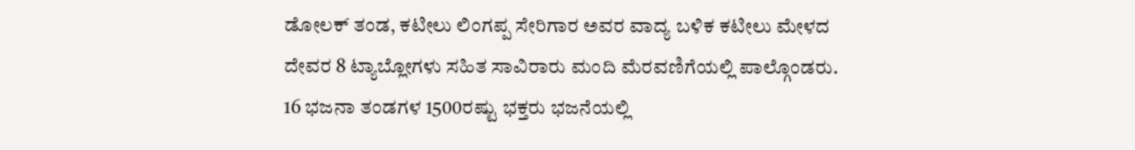ಡೋಲಕ್ ತಂಡ, ಕಟೀಲು ಲಿಂಗಪ್ಪ ಸೇರಿಗಾರ ಅವರ ವಾದ್ಯ ಬಳಿಕ ಕಟೀಲು ಮೇಳದ ದೇವರ 8 ಟ್ಯಾಬ್ಲೋಗಳು ಸಹಿತ ಸಾವಿರಾರು ಮಂದಿ ಮೆರವಣಿಗೆಯಲ್ಲಿ ಪಾಲ್ಗೊಂಡರು.  16 ಭಜನಾ ತಂಡಗಳ 1500ರಷ್ಟು ಭಕ್ತರು ಭಜನೆಯಲ್ಲಿ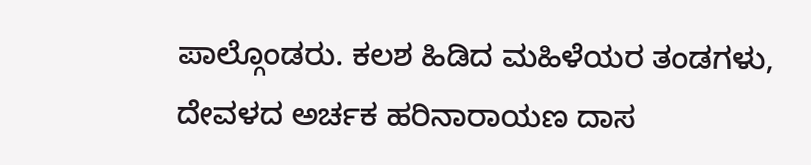ಪಾಲ್ಗೊಂಡರು. ಕಲಶ ಹಿಡಿದ ಮಹಿಳೆಯರ ತಂಡಗಳು,  ದೇವಳದ ಅರ್ಚಕ ಹರಿನಾರಾಯಣ ದಾಸ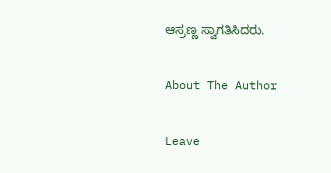ಆಸ್ರಣ್ಣ ಸ್ವಾಗತಿಸಿದರು.

About The Author

Leave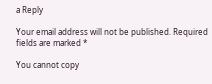a Reply

Your email address will not be published. Required fields are marked *

You cannot copy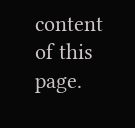content of this page.